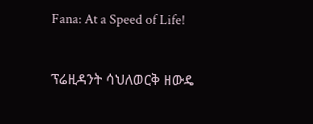Fana: At a Speed of Life!

ፕሬዚዳንት ሳህለወርቅ ዘውዴ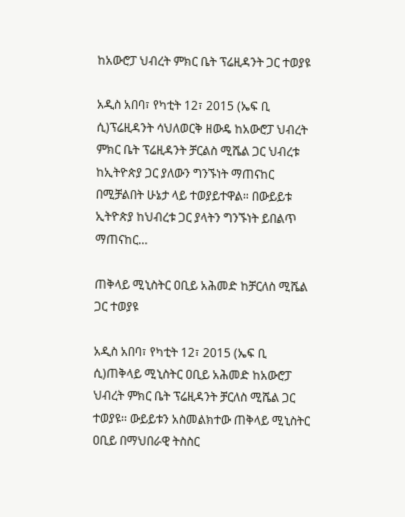ከአውሮፓ ህብረት ምክር ቤት ፕሬዚዳንት ጋር ተወያዩ

አዲስ አበባ፣ የካቲት 12፣ 2015 (ኤፍ ቢ ሲ)ፕሬዚዳንት ሳህለወርቅ ዘውዴ ከአውሮፓ ህብረት ምክር ቤት ፕሬዚዳንት ቻርልስ ሚሼል ጋር ህብረቱ ከኢትዮጵያ ጋር ያለውን ግንኙነት ማጠናከር በሚቻልበት ሁኔታ ላይ ተወያይተዋል። በውይይቱ ኢትዮጵያ ከህብረቱ ጋር ያላትን ግንኙነት ይበልጥ ማጠናከር…

ጠቅላይ ሚኒስትር ዐቢይ አሕመድ ከቻርለስ ሚሼል ጋር ተወያዩ

አዲስ አበባ፣ የካቲት 12፣ 2015 (ኤፍ ቢ ሲ)ጠቅላይ ሚኒስትር ዐቢይ አሕመድ ከአውሮፓ ህብረት ምክር ቤት ፕሬዚዳንት ቻርለስ ሚሼል ጋር ተወያዩ፡፡ ውይይቱን አስመልክተው ጠቅላይ ሚኒስትር ዐቢይ በማህበራዊ ትስስር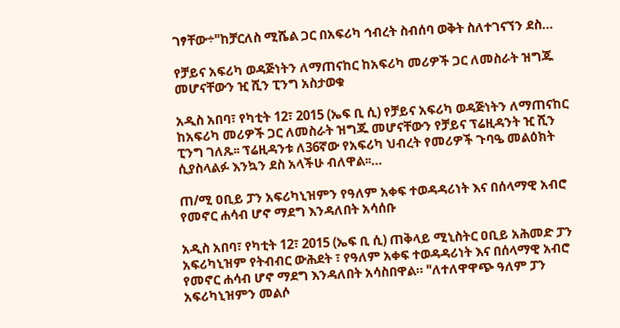ገፃቸው÷"ከቻርለስ ሚሼል ጋር በአፍሪካ ኅብረት ስብሰባ ወቅት ስለተገናኘን ደስ…

የቻይና አፍሪካ ወዳጅነትን ለማጠናከር ከአፍሪካ መሪዎች ጋር ለመስራት ዝግጁ መሆናቸውን ዢ ሺን ፒንግ አስታወቁ

አዲስ አበባ፣ የካቲት 12፣ 2015 (ኤፍ ቢ ሲ) የቻይና አፍሪካ ወዳጅነትን ለማጠናከር ከአፍሪካ መሪዎች ጋር ለመስራት ዝግጁ መሆናቸውን የቻይና ፕሬዚዳንት ዢ ሺን ፒንግ ገለጹ፡፡ ፕሬዚዳንቱ ለ36ኛው የአፍሪካ ህብረት የመሪዎች ጉባዔ መልዕክት ሲያስላልፉ እንኳን ደስ አላችሁ ብለዋል፡፡…

ጠ/ሚ ዐቢይ ፓን አፍሪካኒዝምን የዓለም አቀፍ ተወዳዳሪነት እና በሰላማዊ አብሮ የመኖር ሐሳብ ሆኖ ማደግ እንዳለበት አሳሰቡ

አዲስ አበባ፣ የካቲት 12፣ 2015 (ኤፍ ቢ ሲ) ጠቅላይ ሚኒስትር ዐቢይ አሕመድ ፓን አፍሪካኒዝም የትብብር ውሕደት ፣ የዓለም አቀፍ ተወዳዳሪነት እና በሰላማዊ አብሮ የመኖር ሐሳብ ሆኖ ማደግ እንዳለበት አሳስበዋል። "ለተለዋዋጭ ዓለም ፓን አፍሪካኒዝምን መልሶ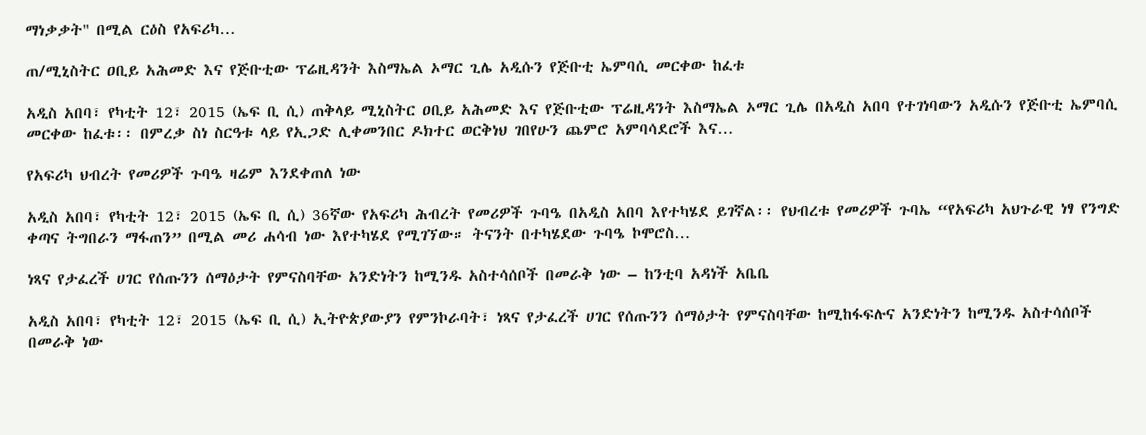ማነቃቃት" በሚል ርዕስ የአፍሪካ…

ጠ/ሚኒስትር ዐቢይ አሕመድ እና የጅቡቲው ፕሬዚዳንት እስማኤል ኦማር ጊሌ አዲሱን የጅቡቲ ኤምባሲ መርቀው ከፈቱ

አዲስ አበባ፣ የካቲት 12፣ 2015 (ኤፍ ቢ ሲ) ጠቅላይ ሚኒስትር ዐቢይ አሕመድ እና የጅቡቲው ፕሬዚዳንት እስማኤል ኦማር ጊሌ በአዲስ አበባ የተገነባውን አዲሱን የጅቡቲ ኤምባሲ መርቀው ከፈቱ፡፡ በምረቃ ስነ ስርዓቱ ላይ የኢጋድ ሊቀመንበር ዶክተር ወርቅነህ ገበየሁን ጨምሮ አምባሳደሮች እና…

የአፍሪካ ህብረት የመሪዎች ጉባዔ ዛሬም እንደቀጠለ ነው

አዲስ አበባ፣ የካቲት 12፣ 2015 (ኤፍ ቢ ሲ) 36ኛው የአፍሪካ ሕብረት የመሪዎች ጉባዔ በአዲስ አበባ እየተካሄደ ይገኛል፡፡ የህብረቱ የመሪዎች ጉባኤ “የአፍሪካ አህጉራዊ ነፃ የንግድ ቀጣና ትግበራን ማፋጠን” በሚል መሪ ሐሳብ ነው እየተካሄደ የሚገኘው። ትናንት በተካሄደው ጉባዔ ኮሞሮስ…

ነጻና የታፈረች ሀገር የሰጡንን ሰማዕታት የምናስባቸው አንድነትን ከሚንዱ አስተሳሰቦች በመራቅ ነው – ከንቲባ አዳነች አቤቤ

አዲስ አበባ፣ የካቲት 12፣ 2015 (ኤፍ ቢ ሲ) ኢትዮጵያውያን የምንኮራባት፣ ነጻና የታፈረች ሀገር የሰጡንን ሰማዕታት የምናስባቸው ከሚከፋፍሉና አንድነትን ከሚንዱ አስተሳሰቦች በመራቅ ነው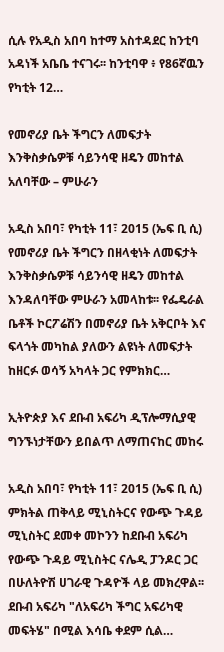ሲሉ የአዲስ አበባ ከተማ አስተዳደር ከንቲባ አዳነች አቤቤ ተናገሩ፡፡ ከንቲባዋ ፥ የ86ኛዉን የካቲት 12…

የመኖሪያ ቤት ችግርን ለመፍታት እንቅስቃሴዎቹ ሳይንሳዊ ዘዴን መከተል አለባቸው – ምሁራን

አዲስ አበባ፣ የካቲት 11፣ 2015 (ኤፍ ቢ ሲ) የመኖሪያ ቤት ችግርን በዘላቂነት ለመፍታት እንቅስቃሴዎቹ ሳይንሳዊ ዘዴን መከተል እንዳለባቸው ምሁራን አመላከቱ፡፡ የፌዴራል ቤቶች ኮርፖሬሽን በመኖሪያ ቤት አቅርቦት እና ፍላጎት መካከል ያለውን ልዩነት ለመፍታት ከዘርፉ ወሳኝ አካላት ጋር የምክክር…

ኢትዮጵያ እና ደቡብ አፍሪካ ዲፕሎማሲያዊ ግንኙነታቸውን ይበልጥ ለማጠናከር መከሩ

አዲስ አበባ፣ የካቲት 11፣ 2015 (ኤፍ ቢ ሲ) ምክትል ጠቅላይ ሚኒስትርና የውጭ ጉዳይ ሚኒስትር ደመቀ መኮንን ከደቡብ አፍሪካ የውጭ ጉዳይ ሚኒስትር ናሌዲ ፓንዶር ጋር በሁለትዮሽ ሀገራዊ ጉዳዮች ላይ መክረዋል፡፡ ደቡብ አፍሪካ "ለአፍሪካ ችግር አፍሪካዊ መፍትሄ" በሚል እሳቤ ቀደም ሲል…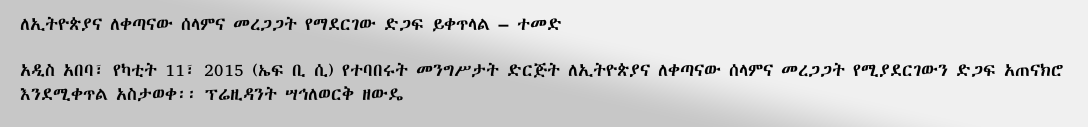ለኢትዮጵያና ለቀጣናው ሰላምና መረጋጋት የማደርገው ድጋፍ ይቀጥላል – ተመድ

አዲስ አበባ፣ የካቲት 11፣ 2015 (ኤፍ ቢ ሲ) የተባበሩት መንግሥታት ድርጅት ለኢትዮጵያና ለቀጣናው ሰላምና መረጋጋት የሚያደርገውን ድጋፍ አጠናክሮ እንደሚቀጥል አስታወቀ፡፡ ፕሬዚዳንት ሣኅለወርቅ ዘውዴ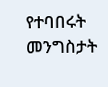የተባበሩት መንግስታት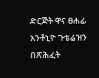ድርጅት ዋና ፀሐፊ አንቶኒዮ ጉቴሬዝን በጽሕፈት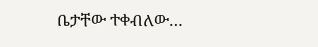ቤታቸው ተቀብለው…